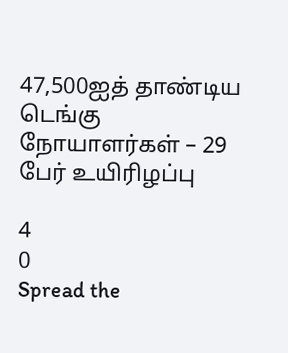47,500ஐத் தாண்டிய டெங்கு நோயாளர்கள் – 29 பேர் உயிரிழப்பு

4
0
Spread the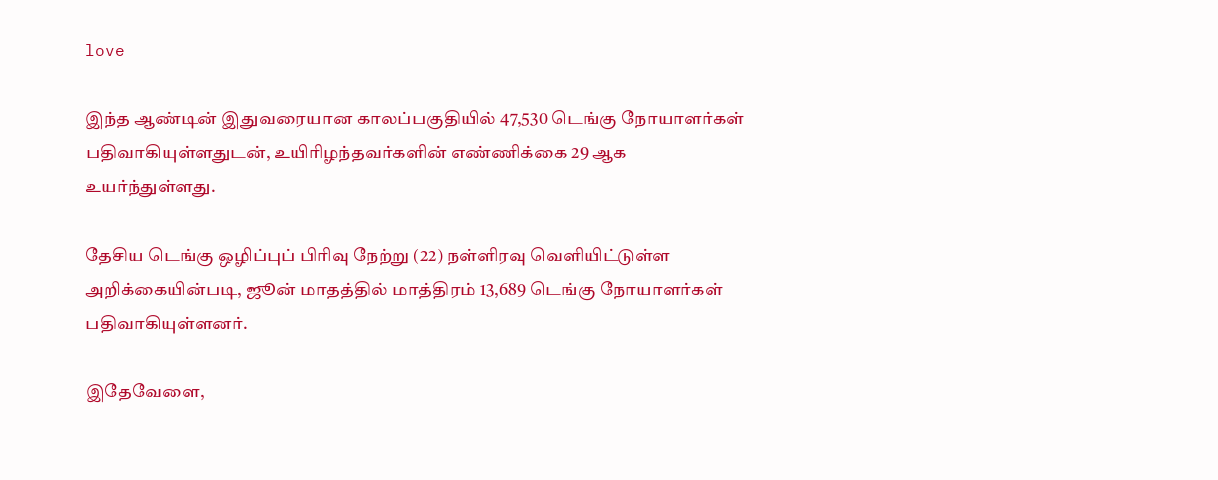love

இந்த ஆண்டின் இதுவரையான காலப்பகுதியில் 47,530 டெங்கு நோயாளர்கள் பதிவாகியுள்ளதுடன், உயிரிழந்தவர்களின் எண்ணிக்கை 29 ஆக உயர்ந்துள்ளது.

தேசிய டெங்கு ஒழிப்புப் பிரிவு நேற்று (22) நள்ளிரவு வெளியிட்டுள்ள அறிக்கையின்படி, ஜூன் மாதத்தில் மாத்திரம் 13,689 டெங்கு நோயாளர்கள் பதிவாகியுள்ளனர்.

இதேவேளை,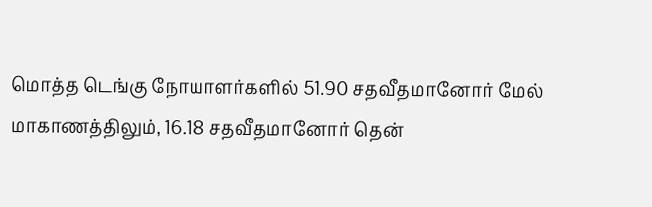மொத்த டெங்கு நோயாளர்களில் 51.90 சதவீதமானோர் மேல் மாகாணத்திலும், 16.18 சதவீதமானோர் தென்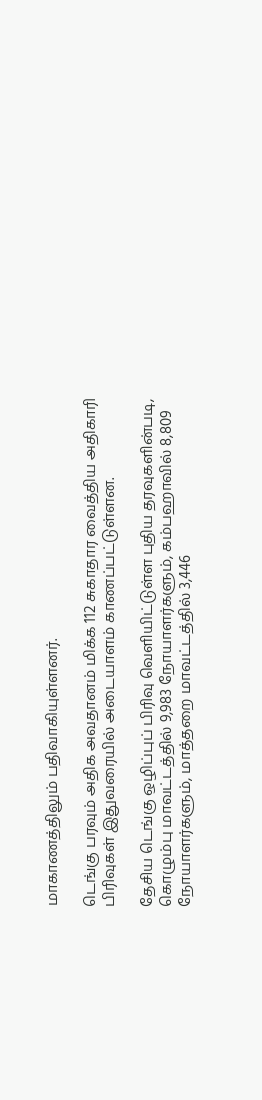மாகாணத்திலும் பதிவாகியுள்ளனர்.

டெங்கு பரவும் அதிக அவதானம் மிக்க 112 சுகாதார வைத்திய அதிகாரி பிரிவுகள் இதுவரையில் அடையாளம் காணப்பட்டுள்ளன.

தேசிய டெங்கு ஒழிப்புப் பிரிவு வெளியிட்டுள்ள புதிய தரவுகளின்படி, கொழும்பு மாவட்டத்தில் 9,983 நோயாளர்களும், கம்பஹாவில் 8,809 நோயாளர்களும், மாத்தறை மாவட்டத்தில் 3,446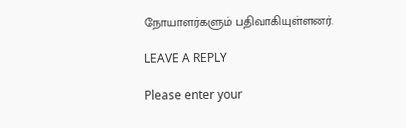நோயாளர்களும் பதிவாகியுள்ளனர்.

LEAVE A REPLY

Please enter your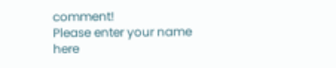comment!
Please enter your name here